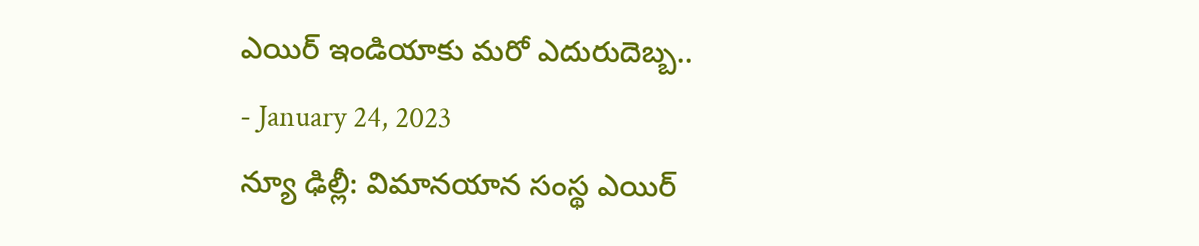ఎయిర్ ఇండియాకు మరో ఎదురుదెబ్బ..
- January 24, 2023
న్యూ ఢిల్లీ: విమానయాన సంస్థ ఎయిర్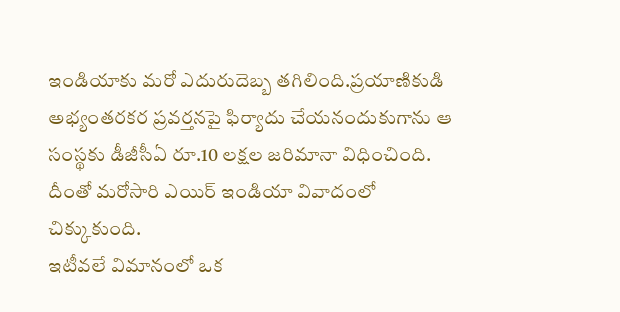ఇండియాకు మరో ఎదురుదెబ్బ తగిలింది.ప్రయాణికుడి అభ్యంతరకర ప్రవర్తనపై ఫిర్యాదు చేయనందుకుగాను ఆ సంస్థకు డీజీసీఏ రూ.10 లక్షల జరిమానా విధించింది. దీంతో మరోసారి ఎయిర్ ఇండియా వివాదంలో చిక్కుకుంది.
ఇటీవలే విమానంలో ఒక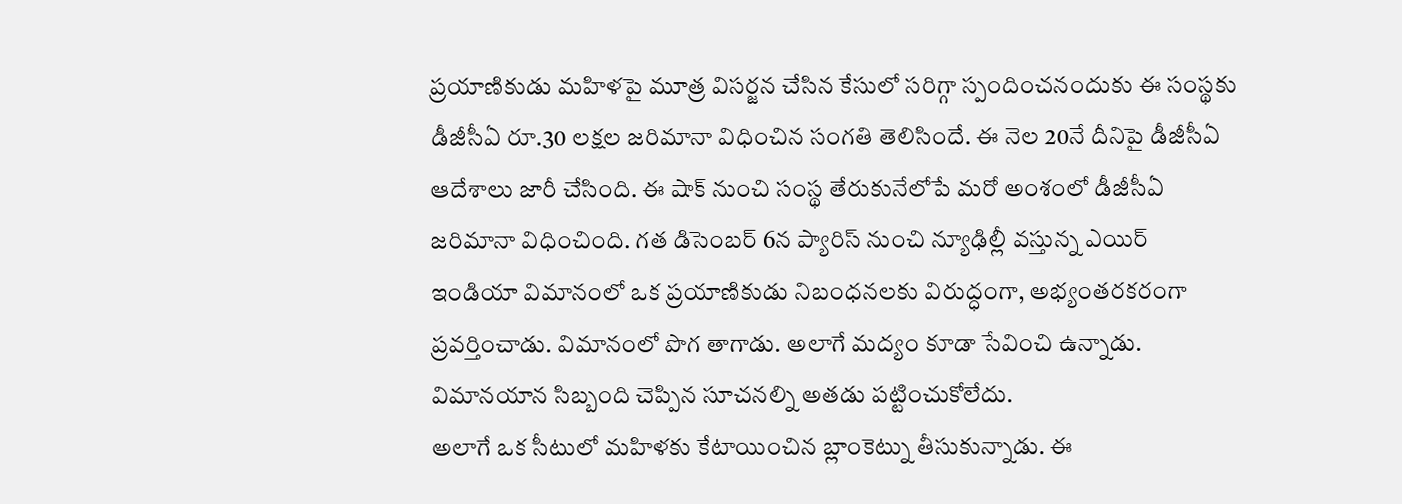ప్రయాణికుడు మహిళపై మూత్ర విసర్జన చేసిన కేసులో సరిగ్గా స్పందించనందుకు ఈ సంస్థకు డీజీసీఏ రూ.30 లక్షల జరిమానా విధించిన సంగతి తెలిసిందే. ఈ నెల 20నే దీనిపై డీజీసీఏ ఆదేశాలు జారీ చేసింది. ఈ షాక్ నుంచి సంస్థ తేరుకునేలోపే మరో అంశంలో డీజీసీఏ జరిమానా విధించింది. గత డిసెంబర్ 6న ప్యారిస్ నుంచి న్యూఢిల్లీ వస్తున్న ఎయిర్ ఇండియా విమానంలో ఒక ప్రయాణికుడు నిబంధనలకు విరుద్ధంగా, అభ్యంతరకరంగా ప్రవర్తించాడు. విమానంలో పొగ తాగాడు. అలాగే మద్యం కూడా సేవించి ఉన్నాడు. విమానయాన సిబ్బంది చెప్పిన సూచనల్ని అతడు పట్టించుకోలేదు.
అలాగే ఒక సీటులో మహిళకు కేటాయించిన బ్లాంకెట్ను తీసుకున్నాడు. ఈ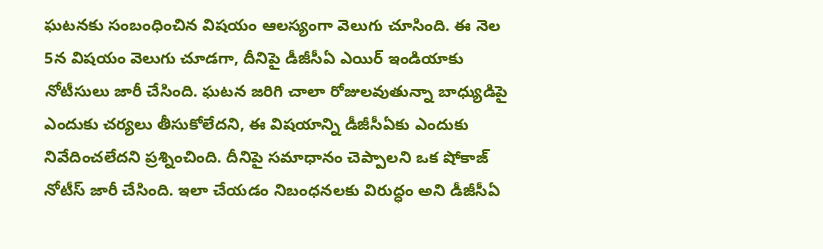ఘటనకు సంబంధించిన విషయం ఆలస్యంగా వెలుగు చూసింది. ఈ నెల 5న విషయం వెలుగు చూడగా, దీనిపై డీజీసీఏ ఎయిర్ ఇండియాకు నోటీసులు జారీ చేసింది. ఘటన జరిగి చాలా రోజులవుతున్నా బాధ్యుడిపై ఎందుకు చర్యలు తీసుకోలేదని, ఈ విషయాన్ని డీజీసీఏకు ఎందుకు నివేదించలేదని ప్రశ్నించింది. దీనిపై సమాధానం చెప్పాలని ఒక షోకాజ్ నోటీస్ జారీ చేసింది. ఇలా చేయడం నిబంధనలకు విరుద్ధం అని డీజీసీఏ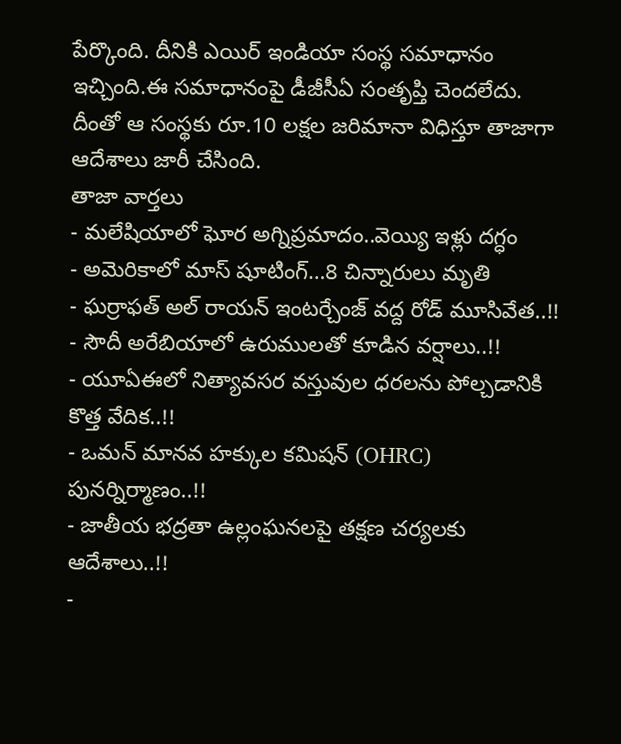పేర్కొంది. దీనికి ఎయిర్ ఇండియా సంస్థ సమాధానం ఇచ్చింది.ఈ సమాధానంపై డీజీసీఏ సంతృప్తి చెందలేదు. దీంతో ఆ సంస్థకు రూ.10 లక్షల జరిమానా విధిస్తూ తాజాగా ఆదేశాలు జారీ చేసింది.
తాజా వార్తలు
- మలేషియాలో ఘోర అగ్నిప్రమాదం..వెయ్యి ఇళ్లు దగ్ధం
- అమెరికాలో మాస్ షూటింగ్…8 చిన్నారులు మృతి
- ఘర్రాఫత్ అల్ రాయన్ ఇంటర్చేంజ్ వద్ద రోడ్ మూసివేత..!!
- సౌదీ అరేబియాలో ఉరుములతో కూడిన వర్షాలు..!!
- యూఏఈలో నిత్యావసర వస్తువుల ధరలను పోల్చడానికి కొత్త వేదిక..!!
- ఒమన్ మానవ హక్కుల కమిషన్ (OHRC) పునర్నిర్మాణం..!!
- జాతీయ భద్రతా ఉల్లంఘనలపై తక్షణ చర్యలకు ఆదేశాలు..!!
-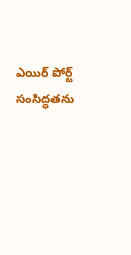ఎయిర్ పోర్ట్ సంసిద్ధతను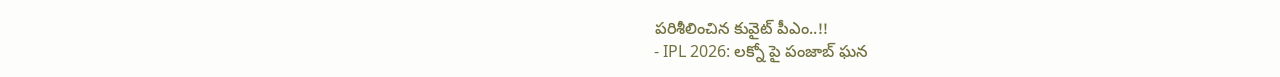పరిశీలించిన కువైట్ పీఎం..!!
- IPL 2026: లక్నో పై పంజాబ్ ఘన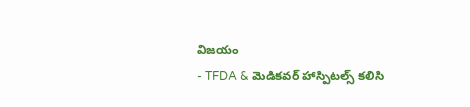విజయం
- TFDA & మెడికవర్ హాస్పిటల్స్ కలిసి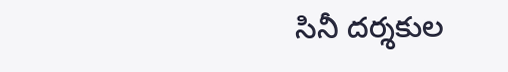సినీ దర్శకుల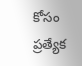కోసం ప్రత్యేక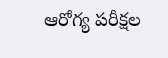ఆరోగ్య పరీక్షల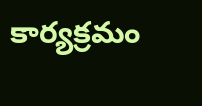కార్యక్రమం